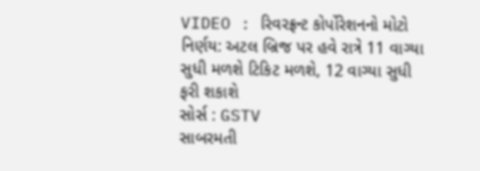VIDEO : રિવરફ્રન્ટ કોર્પોરેશનનો મોટો નિર્ણય: અટલ બ્રિજ પર હવે રાત્રે 11 વાગ્યા સુધી મળશે ટિકિટ મળશે, 12 વાગ્યા સુધી ફરી શકાશે
સોર્સ : GSTV
સાબરમતી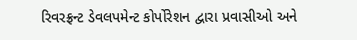રિવરફ્રન્ટ ડેવલપમેન્ટ કોર્પોરેશન દ્વારા પ્રવાસીઓ અને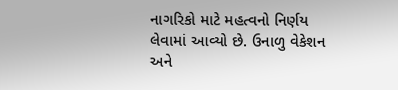નાગરિકો માટે મહત્વનો નિર્ણય લેવામાં આવ્યો છે. ઉનાળુ વેકેશન અને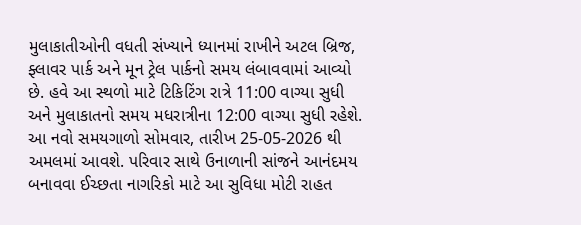મુલાકાતીઓની વધતી સંખ્યાને ધ્યાનમાં રાખીને અટલ બ્રિજ, ફ્લાવર પાર્ક અને મૂન ટ્રેલ પાર્કનો સમય લંબાવવામાં આવ્યો છે. હવે આ સ્થળો માટે ટિકિટિંગ રાત્રે 11:00 વાગ્યા સુધી અને મુલાકાતનો સમય મધરાત્રીના 12:00 વાગ્યા સુધી રહેશે. આ નવો સમયગાળો સોમવાર, તારીખ 25-05-2026 થી અમલમાં આવશે. પરિવાર સાથે ઉનાળાની સાંજને આનંદમય બનાવવા ઈચ્છતા નાગરિકો માટે આ સુવિધા મોટી રાહત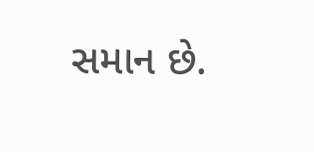સમાન છે.